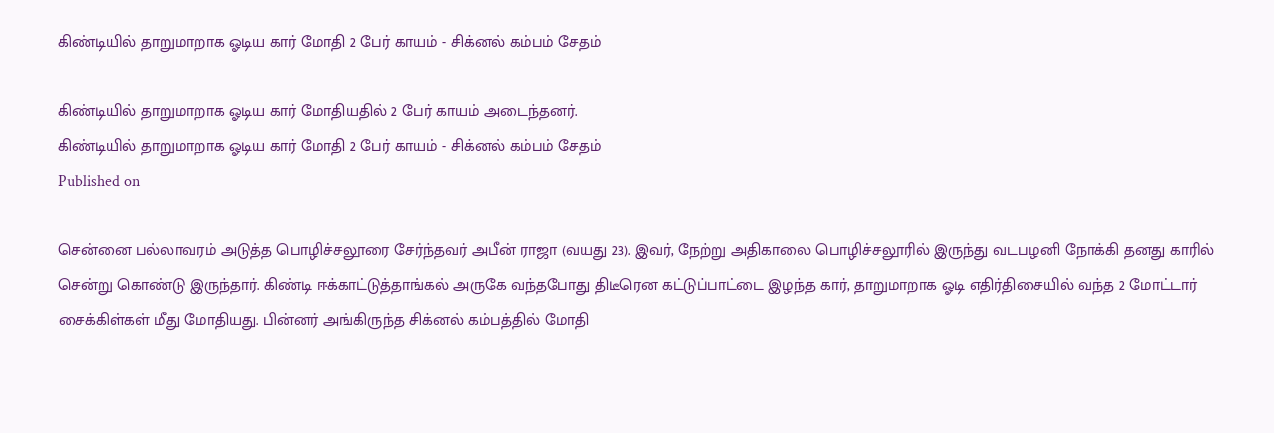கிண்டியில் தாறுமாறாக ஓடிய கார் மோதி 2 பேர் காயம் - சிக்னல் கம்பம் சேதம்

கிண்டியில் தாறுமாறாக ஓடிய கார் மோதியதில் 2 பேர் காயம் அடைந்தனர்.
கிண்டியில் தாறுமாறாக ஓடிய கார் மோதி 2 பேர் காயம் - சிக்னல் கம்பம் சேதம்
Published on

சென்னை பல்லாவரம் அடுத்த பொழிச்சலூரை சேர்ந்தவர் அபீன் ராஜா (வயது 23). இவர், நேற்று அதிகாலை பொழிச்சலூரில் இருந்து வடபழனி நோக்கி தனது காரில் சென்று கொண்டு இருந்தார். கிண்டி ஈக்காட்டுத்தாங்கல் அருகே வந்தபோது திடீரென கட்டுப்பாட்டை இழந்த கார், தாறுமாறாக ஓடி எதிர்திசையில் வந்த 2 மோட்டார் சைக்கிள்கள் மீது மோதியது. பின்னர் அங்கிருந்த சிக்னல் கம்பத்தில் மோதி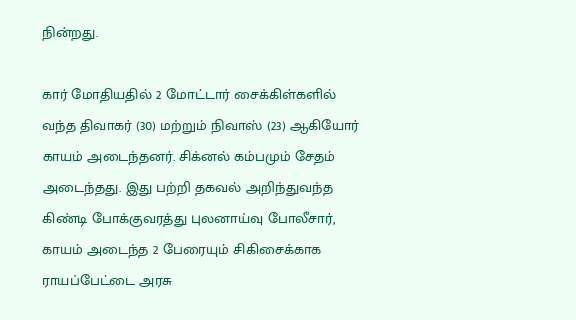நின்றது.

கார் மோதியதில் 2 மோட்டார் சைக்கிள்களில் வந்த திவாகர் (30) மற்றும் நிவாஸ் (23) ஆகியோர் காயம் அடைந்தனர். சிக்னல் கம்பமும் சேதம் அடைந்தது. இது பற்றி தகவல் அறிந்துவந்த கிண்டி போக்குவரத்து புலனாய்வு போலீசார், காயம் அடைந்த 2 பேரையும் சிகிசைக்காக ராயப்பேட்டை அரசு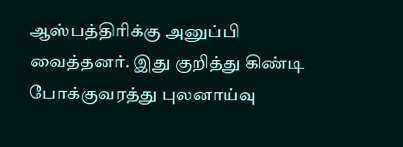ஆஸ்பத்திரிக்கு அனுப்பி வைத்தனர். இது குறித்து கிண்டி போக்குவரத்து புலனாய்வு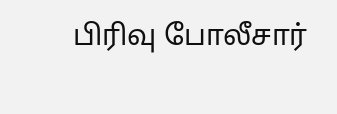பிரிவு போலீசார்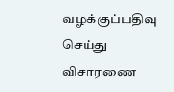வழக்குப்பதிவு செய்து விசாரணை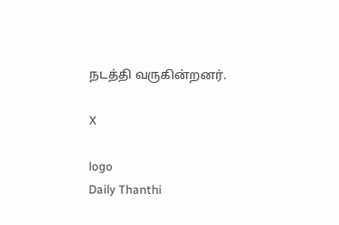நடத்தி வருகின்றனர்.

X

logo
Daily Thanthi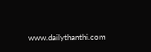www.dailythanthi.com